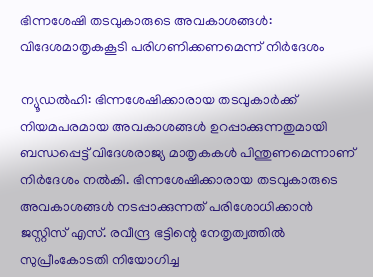ഭിന്നശേഷി തടവുകാരുടെ അവകാശങ്ങൾ: വിദേശമാതൃകകൂടി പരിഗണിക്കണമെന്ന് നിർദേശം

ന്യൂഡൽഹി: ഭിന്നശേഷിക്കാരായ തടവുകാർക്ക് നിയമപരമായ അവകാശങ്ങൾ ഉറപ്പാക്കുന്നതുമായി ബന്ധപ്പെട്ട് വിദേശരാജ്യ മാതൃകകൾ പിന്തുണമെന്നാണ് നിർദേശം നൽകി. ഭിന്നശേഷിക്കാരായ തടവുകാരുടെ അവകാശങ്ങൾ നടപ്പാക്കുന്നത് പരിശോധിക്കാൻ ജസ്റ്റിസ് എസ്. രവീന്ദ്ര ഭട്ടിന്റെ നേതൃത്വത്തിൽ സുപ്രീംകോടതി നിയോഗിച്ച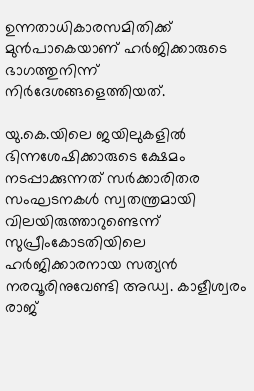ഉന്നതാധികാരസമിതിക്ക് മുൻപാകെയാണ് ഹർജിക്കാരുടെ ഭാഗത്തുനിന്ന് നിർദേശങ്ങളെത്തിയത്.

യു.കെ.യിലെ ജയിലുകളിൽ ഭിന്നശേഷിക്കാരുടെ ക്ഷേമം നടപ്പാക്കുന്നത് സർക്കാരിതര സംഘടനകൾ സ്വതന്ത്രമായി വിലയിരുത്താറുണ്ടെന്ന് സുപ്രീംകോടതിയിലെ ഹർജിക്കാരനായ സത്യൻ നരവൂരിനുവേണ്ടി അഡ്വ. കാളീശ്വരം രാജ്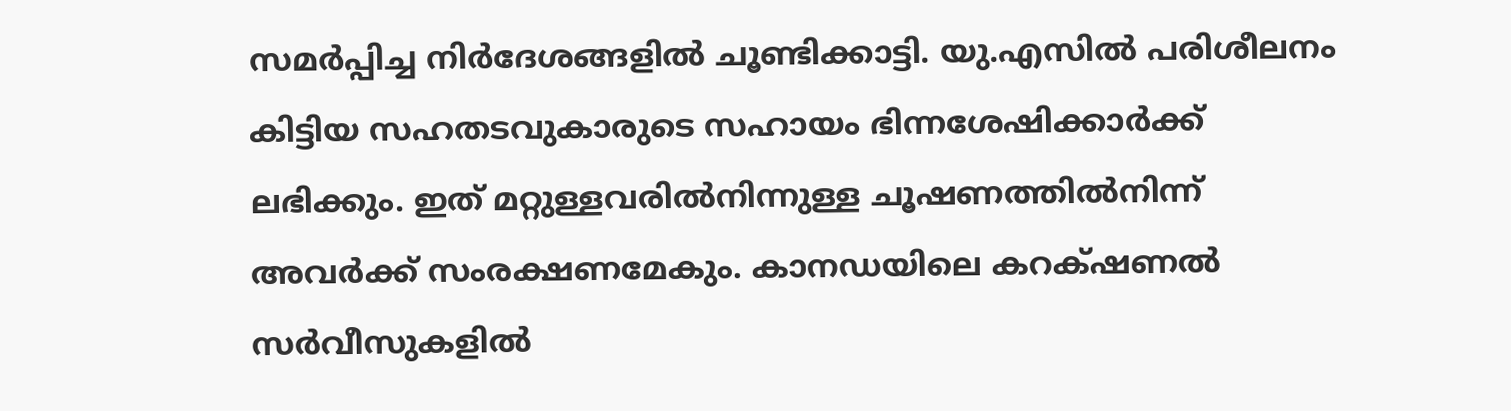സമർപ്പിച്ച നിർദേശങ്ങളിൽ ചൂണ്ടിക്കാട്ടി. യു.എസിൽ പരിശീലനം കിട്ടിയ സഹതടവുകാരുടെ സഹായം ഭിന്നശേഷിക്കാർക്ക് ലഭിക്കും. ഇത് മറ്റുള്ളവരിൽനിന്നുള്ള ചൂഷണത്തിൽനിന്ന് അവർക്ക് സംരക്ഷണമേകും. കാനഡയിലെ കറക്‌ഷണൽ സർവീസുകളിൽ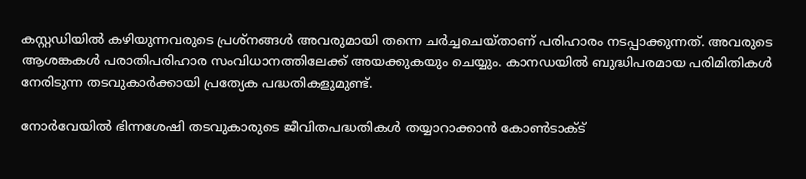കസ്റ്റഡിയിൽ കഴിയുന്നവരുടെ പ്രശ്നങ്ങൾ അവരുമായി തന്നെ ചർച്ചചെയ്താണ് പരിഹാരം നടപ്പാക്കുന്നത്. അവരുടെ ആശങ്കകൾ പരാതിപരിഹാര സംവിധാനത്തിലേക്ക് അയക്കുകയും ചെയ്യും. കാനഡയിൽ ബുദ്ധിപരമായ പരിമിതികൾ നേരിടുന്ന തടവുകാർക്കായി പ്രത്യേക പദ്ധതികളുമുണ്ട്.

നോർവേയിൽ ഭിന്നശേഷി തടവുകാരുടെ ജീവിതപദ്ധതികൾ തയ്യാറാക്കാൻ കോൺടാക്ട്‌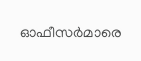ഓഫീസർമാരെ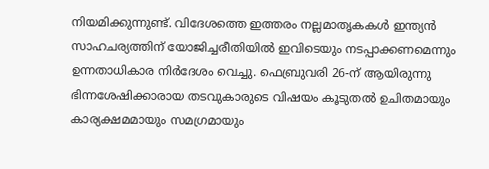നിയമിക്കുന്നുണ്ട്. വിദേശത്തെ ഇത്തരം നല്ലമാതൃകകൾ ഇന്ത്യൻ സാഹചര്യത്തിന് യോജിച്ചരീതിയിൽ ഇവിടെയും നടപ്പാക്കണമെന്നും ഉന്നതാധികാര നിർദേശം വെച്ചു. ഫെബ്രുവരി 26-ന് ആയിരുന്നു ഭിന്നശേഷിക്കാരായ തടവുകാരുടെ വിഷയം കൂടുതൽ ഉചിതമായും കാര്യക്ഷമമായും സമഗ്രമായും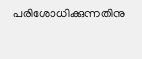പരിശോധിക്കുന്നതിനു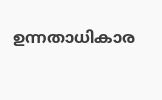ഉന്നതാധികാര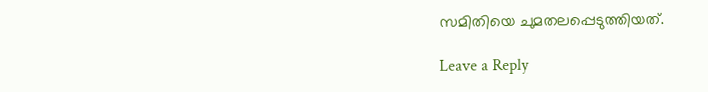സമിതിയെ ചുമതലപ്പെടുത്തിയത്.

Leave a Reply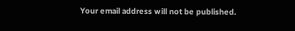Your email address will not be published.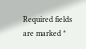Required fields are marked *